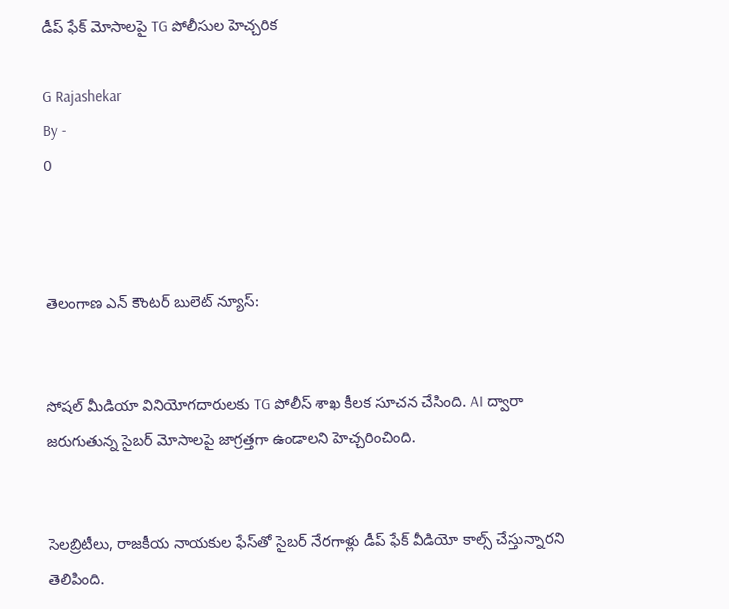డీప్ ఫేక్ మోసాలపై TG పోలీసుల హెచ్చరిక

G Rajashekar
By -
0



తెలంగాణ ఎన్ కౌంటర్ బులెట్ న్యూస్:


సోషల్ మీడియా వినియోగదారులకు TG పోలీస్ శాఖ కీలక సూచన చేసింది. AI ద్వారా జరుగుతున్న సైబర్ మోసాలపై జాగ్రత్తగా ఉండాలని హెచ్చరించింది.


సెలబ్రిటీలు, రాజకీయ నాయకుల ఫేస్‌తో సైబర్ నేరగాళ్లు డీప్ ఫేక్ వీడియో కాల్స్ చేస్తున్నారని తెలిపింది.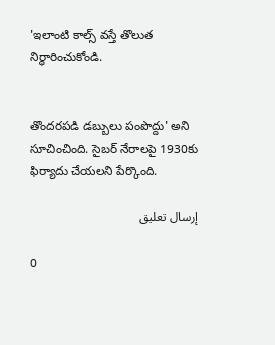'ఇలాంటి కాల్స్ వస్తే తొలుత నిర్ధారించుకోండి.


తొందరపడి డబ్బులు పంపొద్దు' అని సూచించింది. సైబర్ నేరాలపై 1930కు ఫిర్యాదు చేయలని పేర్కొంది.

إرسال تعليق

0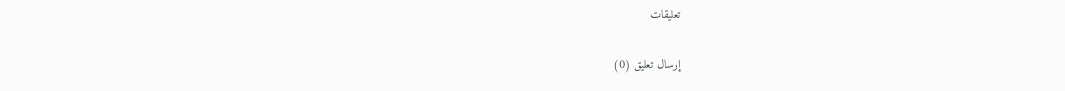تعليقات

إرسال تعليق (0)